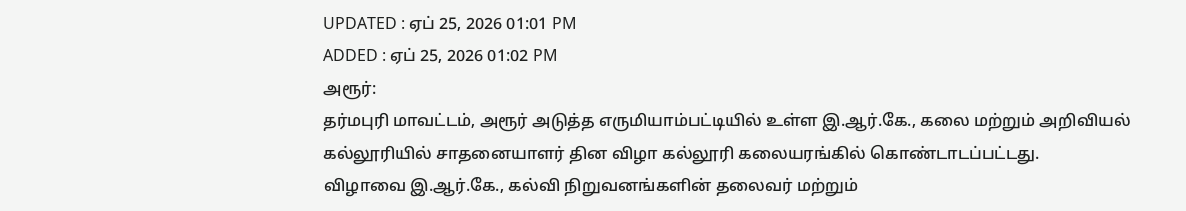UPDATED : ஏப் 25, 2026 01:01 PM
ADDED : ஏப் 25, 2026 01:02 PM
அரூர்:
தர்மபுரி மாவட்டம், அரூர் அடுத்த எருமியாம்பட்டியில் உள்ள இ.ஆர்.கே., கலை மற்றும் அறிவியல் கல்லூரியில் சாதனையாளர் தின விழா கல்லூரி கலையரங்கில் கொண்டாடப்பட்டது.
விழாவை இ.ஆர்.கே., கல்வி நிறுவனங்களின் தலைவர் மற்றும்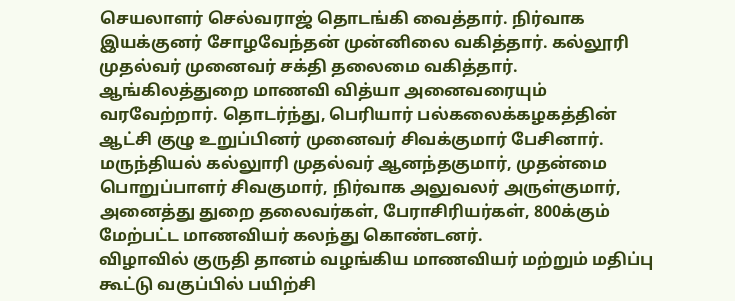செயலாளர் செல்வராஜ் தொடங்கி வைத்தார். நிர்வாக இயக்குனர் சோழவேந்தன் முன்னிலை வகித்தார். கல்லூரி முதல்வர் முனைவர் சக்தி தலைமை வகித்தார்.
ஆங்கிலத்துறை மாணவி வித்யா அனைவரையும் வரவேற்றார். தொடர்ந்து, பெரியார் பல்கலைக்கழகத்தின் ஆட்சி குழு உறுப்பினர் முனைவர் சிவக்குமார் பேசினார்.
மருந்தியல் கல்லுாரி முதல்வர் ஆனந்தகுமார், முதன்மை பொறுப்பாளர் சிவகுமார், நிர்வாக அலுவலர் அருள்குமார், அனைத்து துறை தலைவர்கள், பேராசிரியர்கள், 800க்கும் மேற்பட்ட மாணவியர் கலந்து கொண்டனர்.
விழாவில் குருதி தானம் வழங்கிய மாணவியர் மற்றும் மதிப்பு கூட்டு வகுப்பில் பயிற்சி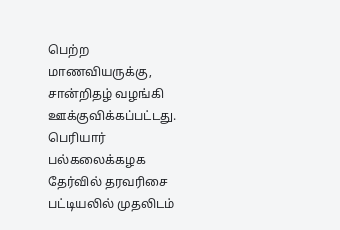பெற்ற மாணவியருக்கு, சான்றிதழ் வழங்கி ஊக்குவிக்கப்பட்டது.
பெரியார் பல்கலைக்கழக தேர்வில் தரவரிசை பட்டியலில் முதலிடம்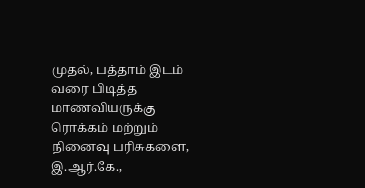முதல், பத்தாம் இடம் வரை பிடித்த மாணவியருக்கு ரொக்கம் மற்றும் நினைவு பரிசுகளை, இ.ஆர்.கே.,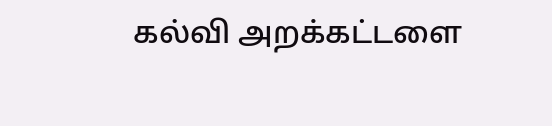கல்வி அறக்கட்டளை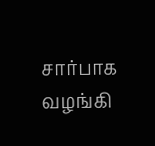சார்பாக வழங்கி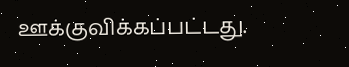ஊக்குவிக்கப்பட்டது.